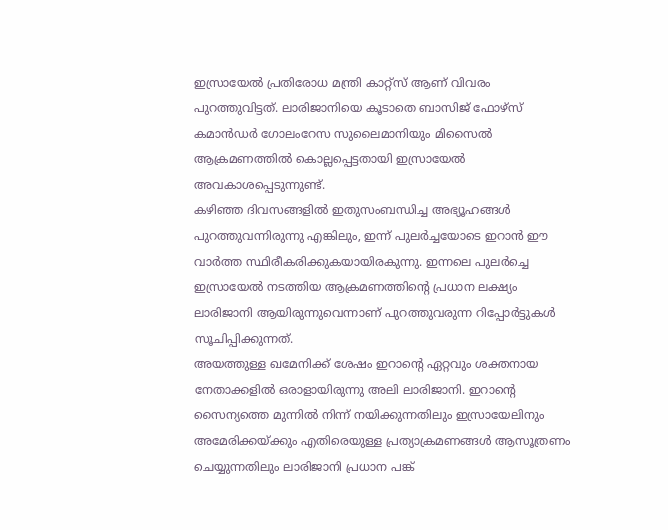ഇസ്രായേൽ പ്രതിരോധ മന്ത്രി കാറ്റ്സ് ആണ് വിവരം പുറത്തുവിട്ടത്. ലാരിജാനിയെ കൂടാതെ ബാസിജ് ഫോഴ്സ് കമാൻഡർ ഗോലംറേസ സുലൈമാനിയും മിസൈൽ ആക്രമണത്തിൽ കൊല്ലപ്പെട്ടതായി ഇസ്രായേൽ അവകാശപ്പെടുന്നുണ്ട്.
കഴിഞ്ഞ ദിവസങ്ങളിൽ ഇതുസംബന്ധിച്ച അഭ്യൂഹങ്ങൾ പുറത്തുവന്നിരുന്നു എങ്കിലും, ഇന്ന് പുലർച്ചയോടെ ഇറാൻ ഈ വാർത്ത സ്ഥിരീകരിക്കുകയായിരകുന്നു. ഇന്നലെ പുലർച്ചെ ഇസ്രായേൽ നടത്തിയ ആക്രമണത്തിന്റെ പ്രധാന ലക്ഷ്യം ലാരിജാനി ആയിരുന്നുവെന്നാണ് പുറത്തുവരുന്ന റിപ്പോർട്ടുകൾ സൂചിപ്പിക്കുന്നത്.
അയത്തുള്ള ഖമേനിക്ക് ശേഷം ഇറാന്റെ ഏറ്റവും ശക്തനായ നേതാക്കളിൽ ഒരാളായിരുന്നു അലി ലാരിജാനി. ഇറാന്റെ സൈന്യത്തെ മുന്നിൽ നിന്ന് നയിക്കുന്നതിലും ഇസ്രായേലിനും അമേരിക്കയ്ക്കും എതിരെയുള്ള പ്രത്യാക്രമണങ്ങൾ ആസൂത്രണം ചെയ്യുന്നതിലും ലാരിജാനി പ്രധാന പങ്ക്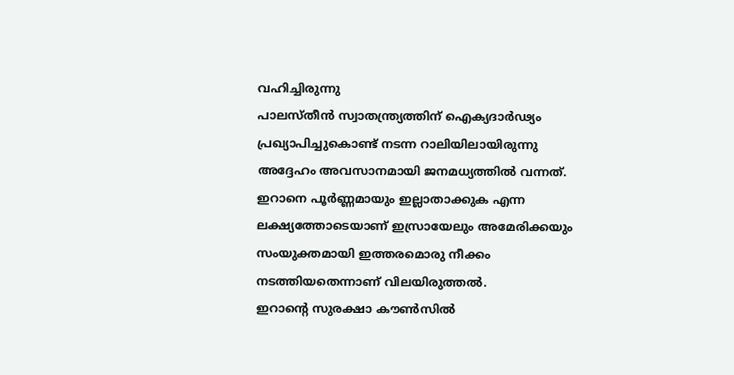വഹിച്ചിരുന്നു
പാലസ്തീൻ സ്വാതന്ത്ര്യത്തിന് ഐക്യദാർഢ്യം പ്രഖ്യാപിച്ചുകൊണ്ട് നടന്ന റാലിയിലായിരുന്നു അദ്ദേഹം അവസാനമായി ജനമധ്യത്തിൽ വന്നത്. ഇറാനെ പൂർണ്ണമായും ഇല്ലാതാക്കുക എന്ന ലക്ഷ്യത്തോടെയാണ് ഇസ്രായേലും അമേരിക്കയും സംയുക്തമായി ഇത്തരമൊരു നീക്കം നടത്തിയതെന്നാണ് വിലയിരുത്തൽ.
ഇറാന്റെ സുരക്ഷാ കൗൺസിൽ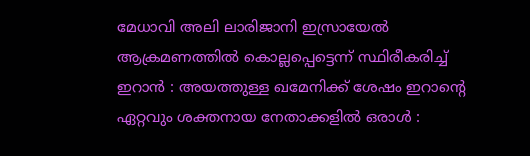മേധാവി അലി ലാരിജാനി ഇസ്രായേൽ ആക്രമണത്തിൽ കൊല്ലപ്പെട്ടെന്ന് സ്ഥിരീകരിച്ച് ഇറാൻ : അയത്തുള്ള ഖമേനിക്ക് ശേഷം ഇറാന്റെ ഏറ്റവും ശക്തനായ നേതാക്കളിൽ ഒരാൾ :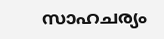സാഹചര്യം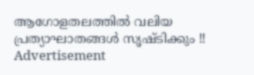ആഗോളതലത്തിൽ വലിയ പ്രത്യാഘാതങ്ങൾ സൃഷ്ടിക്കും !!
Advertisement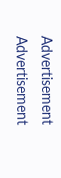Advertisement
Advertisement